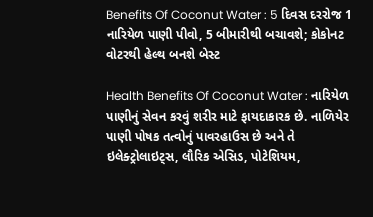Benefits Of Coconut Water : 5 દિવસ દરરોજ 1 નારિયેળ પાણી પીવો, 5 બીમારીથી બચાવશે; કોકોનટ વોટરથી હેલ્થ બનશે બેસ્ટ

Health Benefits Of Coconut Water : નારિયેળ પાણીનું સેવન કરવું શરીર માટે ફાયદાકારક છે. નાળિયેર પાણી પોષક તત્વોનું પાવરહાઉસ છે અને તે ઇલેક્ટ્રોલાઇટ્સ, લૌરિક એસિડ, પોટેશિયમ,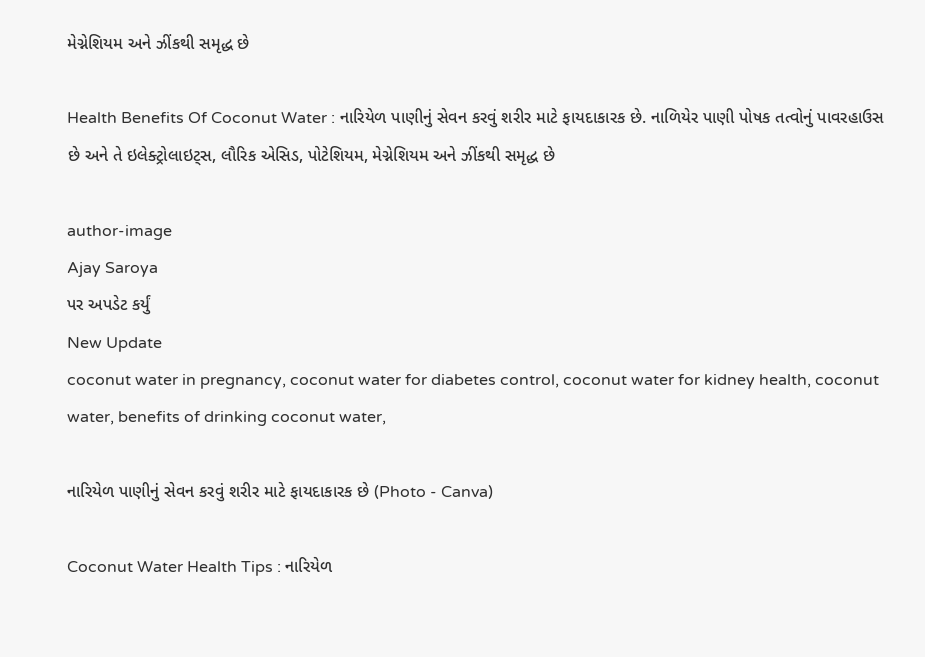મેગ્નેશિયમ અને ઝીંકથી સમૃદ્ધ છે

Health Benefits Of Coconut Water : નારિયેળ પાણીનું સેવન કરવું શરીર માટે ફાયદાકારક છે. નાળિયેર પાણી પોષક તત્વોનું પાવરહાઉસ છે અને તે ઇલેક્ટ્રોલાઇટ્સ, લૌરિક એસિડ, પોટેશિયમ, મેગ્નેશિયમ અને ઝીંકથી સમૃદ્ધ છે

author-image
Ajay Saroya
પર અપડેટ કર્યું
New Update
coconut water in pregnancy, coconut water for diabetes control, coconut water for kidney health, coconut water, benefits of drinking coconut water,

નારિયેળ પાણીનું સેવન કરવું શરીર માટે ફાયદાકારક છે (Photo - Canva)

Coconut Water Health Tips : નારિયેળ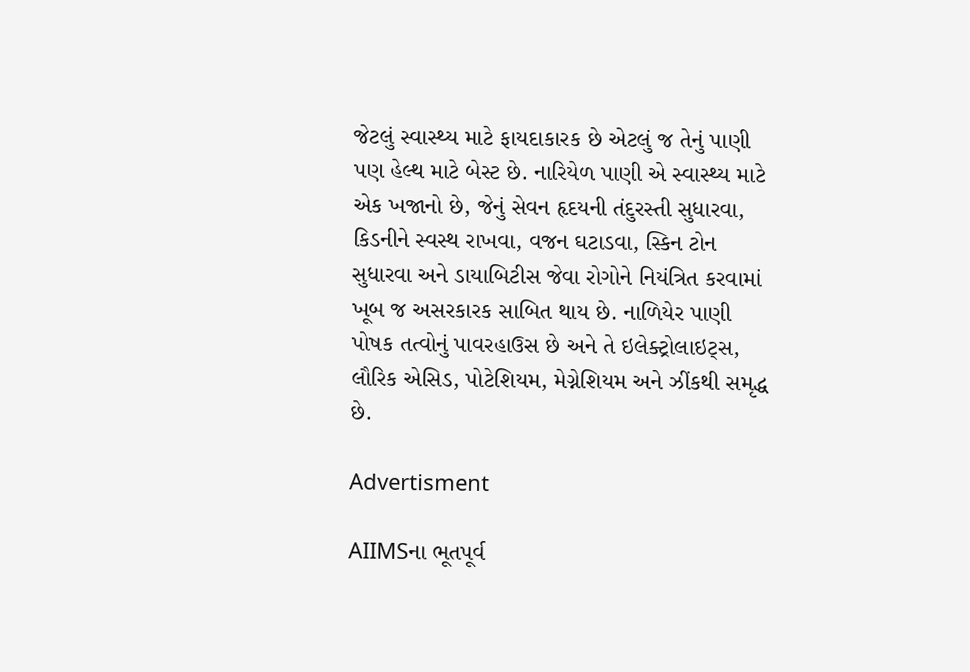જેટલું સ્વાસ્થ્ય માટે ફાયદાકારક છે એટલું જ તેનું પાણી પણ હેલ્થ માટે બેસ્ટ છે. નારિયેળ પાણી એ સ્વાસ્થ્ય માટે એક ખજાનો છે, જેનું સેવન હૃદયની તંદુરસ્તી સુધારવા, કિડનીને સ્વસ્થ રાખવા, વજન ઘટાડવા, સ્કિન ટોન સુધારવા અને ડાયાબિટીસ જેવા રોગોને નિયંત્રિત કરવામાં ખૂબ જ અસરકારક સાબિત થાય છે. નાળિયેર પાણી પોષક તત્વોનું પાવરહાઉસ છે અને તે ઇલેક્ટ્રોલાઇટ્સ, લૌરિક એસિડ, પોટેશિયમ, મેગ્નેશિયમ અને ઝીંકથી સમૃદ્ધ છે.

Advertisment

AIIMSના ભૂતપૂર્વ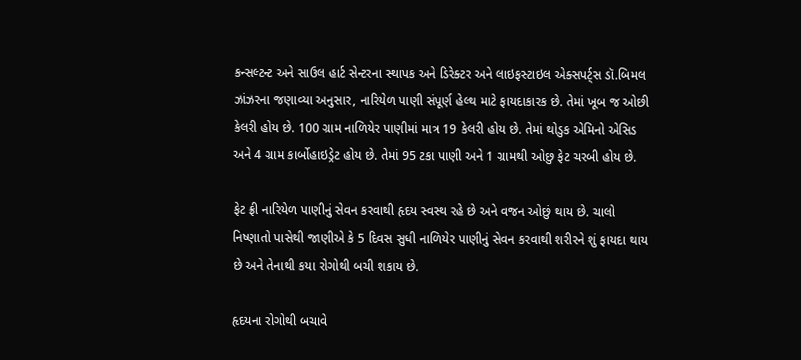કન્સલ્ટન્ટ અને સાઉલ હાર્ટ સેન્ટરના સ્થાપક અને ડિરેક્ટર અને લાઇફસ્ટાઇલ એક્સપર્ટ્સ ડૉ.બિમલ ઝાંઝરના જણાવ્યા અનુસાર, નારિયેળ પાણી સંપૂર્ણ હેલ્થ માટે ફાયદાકારક છે. તેમાં ખૂબ જ ઓછી કેલરી હોય છે. 100 ગ્રામ નાળિયેર પાણીમાં માત્ર 19 કેલરી હોય છે. તેમાં થોડુક એમિનો એસિડ અને 4 ગ્રામ કાર્બોહાઇડ્રેટ હોય છે. તેમાં 95 ટકા પાણી અને 1 ગ્રામથી ઓછુ ફેટ ચરબી હોય છે.

ફેટ ફ્રી નારિયેળ પાણીનું સેવન કરવાથી હૃદય સ્વસ્થ રહે છે અને વજન ઓછું થાય છે. ચાલો નિષ્ણાતો પાસેથી જાણીએ કે 5 દિવસ સુધી નાળિયેર પાણીનું સેવન કરવાથી શરીરને શું ફાયદા થાય છે અને તેનાથી કયા રોગોથી બચી શકાય છે.

હૃદયના રોગોથી બચાવે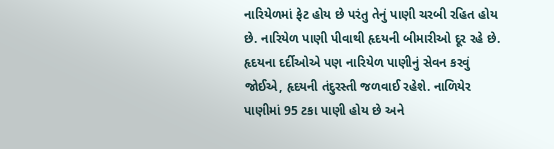નારિયેળમાં ફેટ હોય છે પરંતુ તેનું પાણી ચરબી રહિત હોય છે. નારિયેળ પાણી પીવાથી હૃદયની બીમારીઓ દૂર રહે છે. હૃદયના દર્દીઓએ પણ નારિયેળ પાણીનું સેવન કરવું જોઈએ, હૃદયની તંદુરસ્તી જળવાઈ રહેશે. નાળિયેર પાણીમાં 95 ટકા પાણી હોય છે અને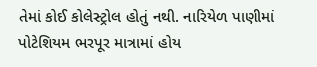તેમાં કોઈ કોલેસ્ટ્રોલ હોતું નથી. નારિયેળ પાણીમાં પોટેશિયમ ભરપૂર માત્રામાં હોય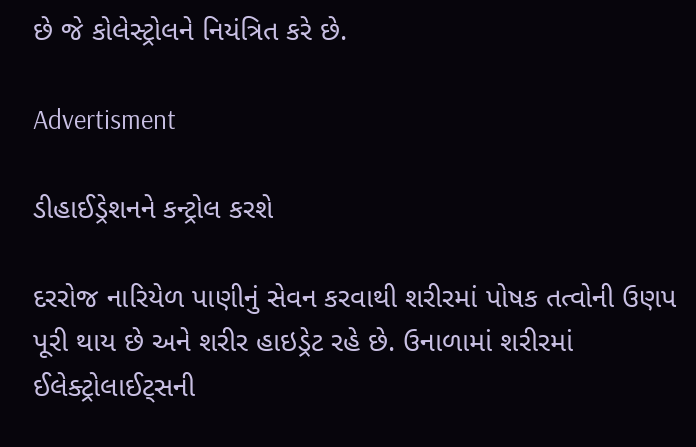છે જે કોલેસ્ટ્રોલને નિયંત્રિત કરે છે.

Advertisment

ડીહાઈડ્રેશનને કન્ટ્રોલ કરશે

દરરોજ નારિયેળ પાણીનું સેવન કરવાથી શરીરમાં પોષક તત્વોની ઉણપ પૂરી થાય છે અને શરીર હાઇડ્રેટ રહે છે. ઉનાળામાં શરીરમાં ઈલેક્ટ્રોલાઈટ્સની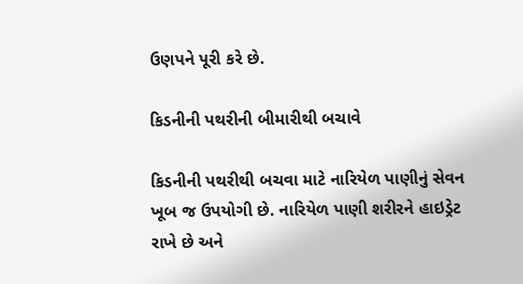ઉણપને પૂરી કરે છે.

કિડનીની પથરીની બીમારીથી બચાવે

કિડનીની પથરીથી બચવા માટે નારિયેળ પાણીનું સેવન ખૂબ જ ઉપયોગી છે. નારિયેળ પાણી શરીરને હાઇડ્રેટ રાખે છે અને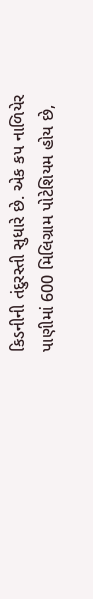કિડનીની તંદુરસ્તી સુધારે છે. એક કપ નાળિયેર પાણીમાં 600 મિલિગ્રામ પોટેશિયમ હોય છે,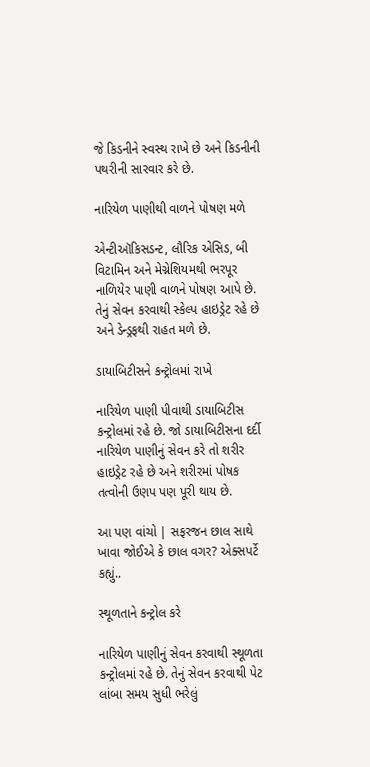જે કિડનીને સ્વસ્થ રાખે છે અને કિડનીની પથરીની સારવાર કરે છે.

નારિયેળ પાણીથી વાળને પોષણ મળે

એન્ટીઑકિસડન્ટ, લૌરિક એસિડ, બી વિટામિન અને મેગ્નેશિયમથી ભરપૂર નાળિયેર પાણી વાળને પોષણ આપે છે. તેનું સેવન કરવાથી સ્કેલ્પ હાઇડ્રેટ રહે છે અને ડેન્ડ્રફથી રાહત મળે છે.

ડાયાબિટીસને કન્ટ્રોલમાં રાખે

નારિયેળ પાણી પીવાથી ડાયાબિટીસ કન્ટ્રોલમાં રહે છે. જો ડાયાબિટીસના દર્દી નારિયેળ પાણીનું સેવન કરે તો શરીર હાઇડ્રેટ રહે છે અને શરીરમાં પોષક તત્વોની ઉણપ પણ પૂરી થાય છે.

આ પણ વાંચો | સફરજન છાલ સાથે ખાવા જોઈએ કે છાલ વગર? એક્સપર્ટે કહ્યું..

સ્થૂળતાને કન્ટ્રોલ કરે

નારિયેળ પાણીનું સેવન કરવાથી સ્થૂળતા કન્ટ્રોલમાં રહે છે. તેનું સેવન કરવાથી પેટ લાંબા સમય સુધી ભરેલું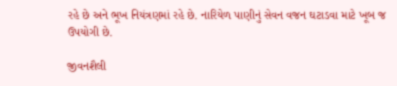રહે છે અને ભૂખ નિયંત્રણમાં રહે છે. નારિયેળ પાણીનું સેવન વજન ઘટાડવા માટે ખૂબ જ ઉપયોગી છે.

જીવનશૈલી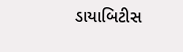ડાયાબિટીસ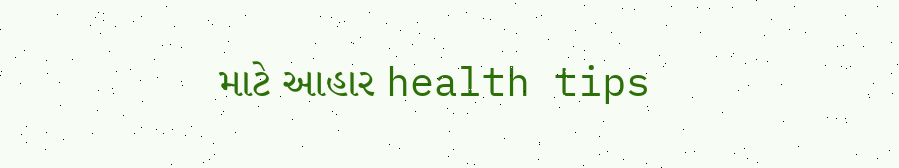માટે આહાર health tips